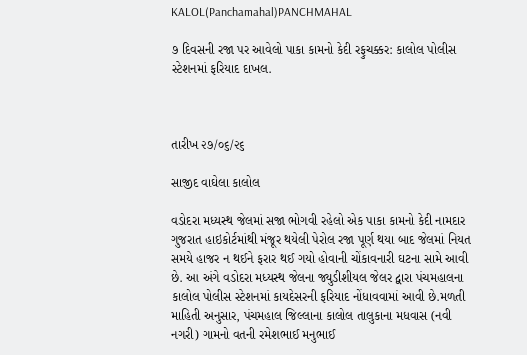KALOL(Panchamahal)PANCHMAHAL

૭ દિવસની રજા પર આવેલો પાકા કામનો કેદી રફુચક્કર: કાલોલ પોલીસ સ્ટેશનમાં ફરિયાદ દાખલ.



તારીખ ૨૭/૦૬/૨૬

સાજીદ વાઘેલા કાલોલ

વડોદરા મધ્યસ્થ જેલમાં સજા ભોગવી રહેલો એક પાકા કામનો કેદી નામદાર ગુજરાત હાઇકોર્ટમાંથી મંજૂર થયેલી પેરોલ રજા પૂર્ણ થયા બાદ જેલમાં નિયત સમયે હાજર ન થઈને ફરાર થઈ ગયો હોવાની ચોંકાવનારી ઘટના સામે આવી છે. આ અંગે વડોદરા મધ્યસ્થ જેલના જ્યુડીશીયલ જેલર દ્વારા પંચમહાલના કાલોલ પોલીસ સ્ટેશનમાં કાયદેસરની ફરિયાદ નોંધાવવામાં આવી છે.મળતી માહિતી અનુસાર, પંચમહાલ જિલ્લાના કાલોલ તાલુકાના મધવાસ (નવી નગરી) ગામનો વતની રમેશભાઈ મનુભાઈ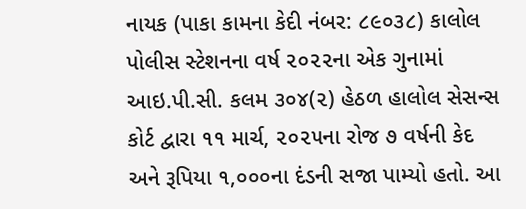નાયક (પાકા કામના કેદી નંબર: ૮૯૦૩૮) કાલોલ પોલીસ સ્ટેશનના વર્ષ ૨૦૨૨ના એક ગુનામાં આઇ.પી.સી. કલમ ૩૦૪(૨) હેઠળ હાલોલ સેસન્સ કોર્ટ દ્વારા ૧૧ માર્ચ, ૨૦૨૫ના રોજ ૭ વર્ષની કેદ અને રૂપિયા ૧,૦૦૦ના દંડની સજા પામ્યો હતો. આ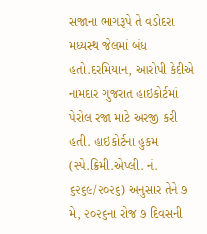સજાના ભાગરૂપે તે વડોદરા મધ્યસ્થ જેલમાં બંધ હતો.દરમિયાન, આરોપી કેદીએ નામદાર ગુજરાત હાઇકોર્ટમાં પેરોલ રજા માટે અરજી કરી હતી. હાઇકોર્ટના હુકમ (સ્પે.ક્રિમી.એપ્લી. નં. ૬૨૬૯/૨૦૨૬) અનુસાર તેને ૭ મે, ૨૦૨૬ના રોજ ૭ દિવસની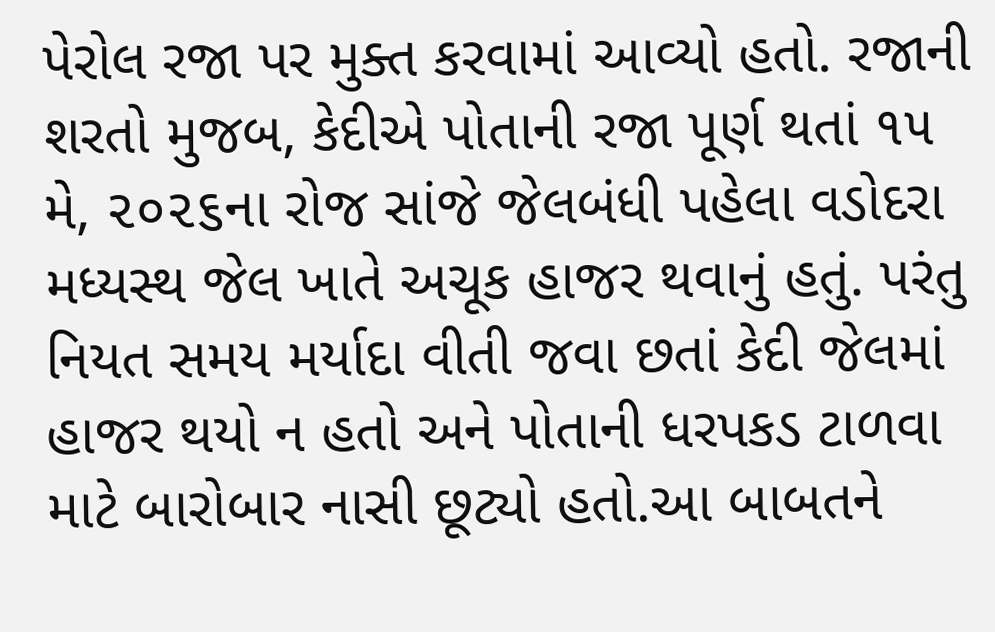પેરોલ રજા પર મુક્ત કરવામાં આવ્યો હતો. રજાની શરતો મુજબ, કેદીએ પોતાની રજા પૂર્ણ થતાં ૧૫ મે, ૨૦૨૬ના રોજ સાંજે જેલબંધી પહેલા વડોદરા મધ્યસ્થ જેલ ખાતે અચૂક હાજર થવાનું હતું. પરંતુ નિયત સમય મર્યાદા વીતી જવા છતાં કેદી જેલમાં હાજર થયો ન હતો અને પોતાની ધરપકડ ટાળવા માટે બારોબાર નાસી છૂટ્યો હતો.આ બાબતને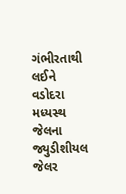ગંભીરતાથી લઈને વડોદરા મધ્યસ્થ જેલના જ્યુડીશીયલ જેલર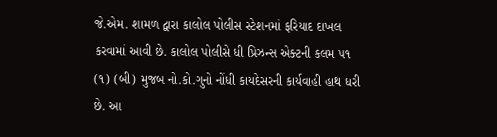જે.એમ. શામળ દ્વારા કાલોલ પોલીસ સ્ટેશનમાં ફરિયાદ દાખલ કરવામાં આવી છે. કાલોલ પોલીસે ધી પ્રિઝન્સ એક્ટની કલમ ૫૧ (૧) (બી) મુજબ નો.કો.ગુનો નોંધી કાયદેસરની કાર્યવાહી હાથ ધરી છે. આ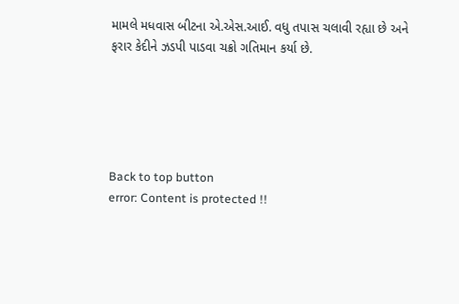મામલે મધવાસ બીટના એ.એસ.આઈ. વધુ તપાસ ચલાવી રહ્યા છે અને ફરાર કેદીને ઝડપી પાડવા ચક્રો ગતિમાન કર્યા છે.





Back to top button
error: Content is protected !!